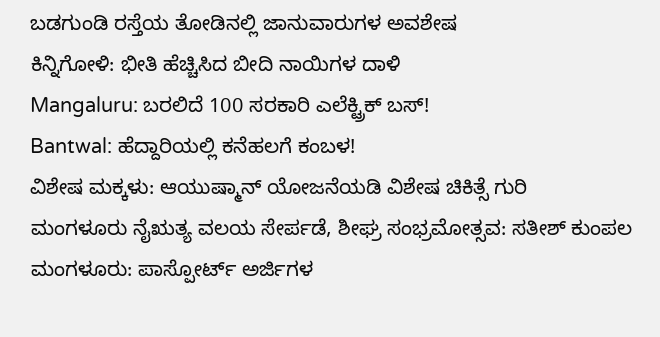ಬಡಗುಂಡಿ ರಸ್ತೆಯ ತೋಡಿನಲ್ಲಿ ಜಾನುವಾರುಗಳ ಅವಶೇಷ
ಕಿನ್ನಿಗೋಳಿ: ಭೀತಿ ಹೆಚ್ಚಿಸಿದ ಬೀದಿ ನಾಯಿಗಳ ದಾಳಿ
Mangaluru: ಬರಲಿದೆ 100 ಸರಕಾರಿ ಎಲೆಕ್ಟ್ರಿಕ್ ಬಸ್!
Bantwal: ಹೆದ್ದಾರಿಯಲ್ಲಿ ಕನೆಹಲಗೆ ಕಂಬಳ!
ವಿಶೇಷ ಮಕ್ಕಳು: ಆಯುಷ್ಮಾನ್ ಯೋಜನೆಯಡಿ ವಿಶೇಷ ಚಿಕಿತ್ಸೆ ಗುರಿ
ಮಂಗಳೂರು ನೈಋತ್ಯ ವಲಯ ಸೇರ್ಪಡೆ, ಶೀಘ್ರ ಸಂಭ್ರಮೋತ್ಸವ: ಸತೀಶ್ ಕುಂಪಲ
ಮಂಗಳೂರು: ಪಾಸ್ಪೋರ್ಟ್ ಅರ್ಜಿಗಳ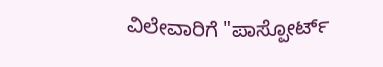ವಿಲೇವಾರಿಗೆ "ಪಾಸ್ಪೋರ್ಟ್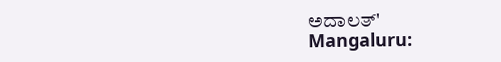ಅದಾಲತ್'
Mangaluru: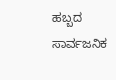ಹಬ್ಬದ ಸಾರ್ವಜನಿಕ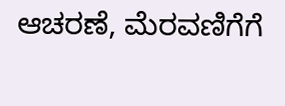ಆಚರಣೆ, ಮೆರವಣಿಗೆಗೆ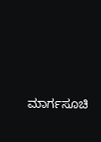ಮಾರ್ಗಸೂಚಿ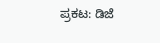ಪ್ರಕಟ: ಡಿಜೆ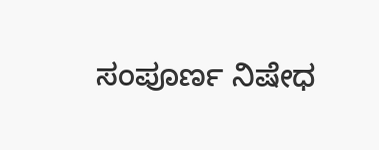ಸಂಪೂರ್ಣ ನಿಷೇಧ